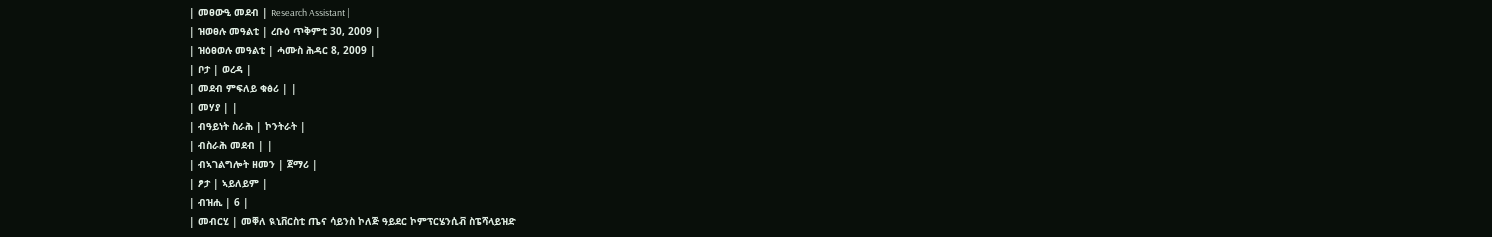| መፀውዒ መደብ | Research Assistant |
| ዝወፀሉ መዓልቲ | ረቡዕ ጥቅምቲ 30, 2009 |
| ዝዕፀወሉ መዓልቲ | ሓሙስ ሕዳር 8, 2009 |
| ቦታ | ወረዳ |
| መደብ ምፍለይ ቁፅሪ | |
| መሃያ | |
| ብዓይነት ስራሕ | ኮንትራት |
| ብስራሕ መደብ | |
| ብኣገልግሎት ዘመን | ጀማሪ |
| ፆታ | ኣይለይም |
| ብዝሒ | 6 |
| መብርሂ | መቐለ ዪኒቨርስቲ ጤና ሳይንስ ኮለጅ ዓይደር ኮምፕርሄንሲቭ ስፔሻላይዝድ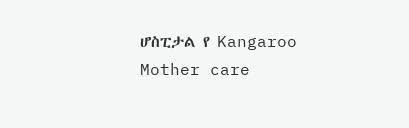ሆስፒታል የ Kangaroo Mother care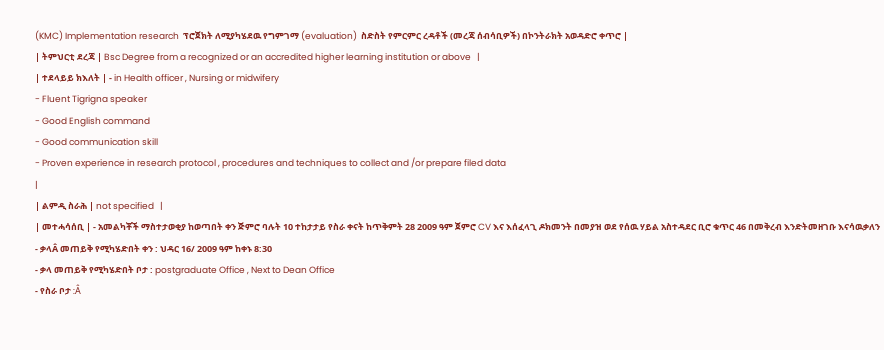(KMC) Implementation research  ፕሮጀክት ለሚያካሄደዉ የግምገማ (evaluation)  ስድስት የምርምር ረዳቶች (መረጃ ሰብሳቢዎች) በኮንትራክት አወዳድሮ ቀጥሮ |
| ትምህርቲ ደረጃ | Bsc Degree from a recognized or an accredited higher learning institution or above   |
| ተደላይይ ክእለት | - in Health officer , Nursing or midwifery
- Fluent Tigrigna speaker
- Good English command
- Good communication skill
- Proven experience in research protocol , procedures and techniques to collect and /or prepare filed data
|
| ልምዲ ስራሕ | not specified   |
| መተሓሳሰቢ | - አመልካቾች ማስተታወቂያ ከወጣበት ቀን ጅምሮ ባሉት 10 ተከታታይ የስራ ቀናት ከጥቅምት 28 2009 ዓም ጀምሮ CV እና እሰፈላጊ ዶክመንት በመያዝ ወደ የሰዉ ሃይል አስተዳደር ቢሮ ቁጥር 46 በመቅረብ እንድትመዘገቡ እናሳዉቃለን
- ቃላÂ መጠይቅ የሚካሄድበት ቀን : ህዳር 16/ 2009 ዓም ከቀኑ 8:30
- ቃላ መጠይቅ የሚካሄድበት ቦታ : postgraduate Office , Next to Dean Office
- የስራ ቦታ :Â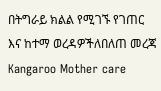በትግራይ ክልል የሚገኙ የገጠር እና ከተማ ወረዳዎችለበለጠ መረጃ Kangaroo Mother care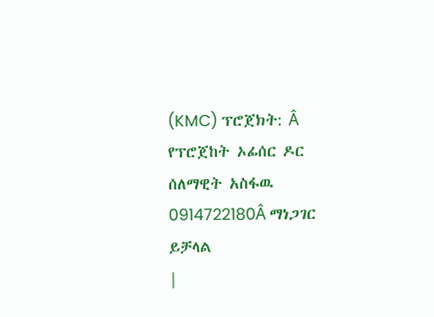(KMC) ፕሮጀክት: Â የፕሮጀከት ኦፊሰር ዶር ሰለማዊት አስፋዉ 0914722180Â ማነጋገር ይቻላል
|